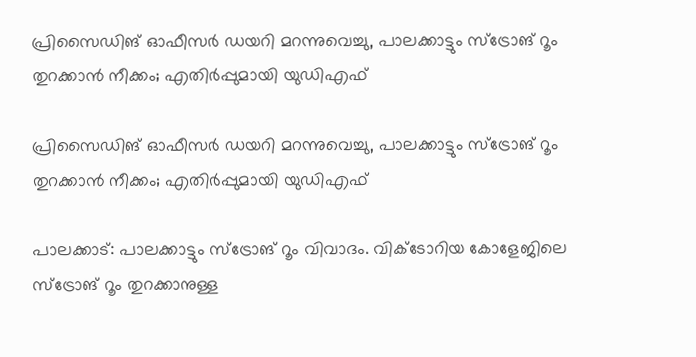പ്രിസൈഡിങ് ഓഫീസർ ഡയറി മറന്നുവെച്ചു, പാലക്കാട്ടും സ്ട്രോങ് റൂം തുറക്കാൻ നീക്കം; എതിർപ്പുമായി യുഡിഎഫ്

പ്രിസൈഡിങ് ഓഫീസർ ഡയറി മറന്നുവെച്ചു, പാലക്കാട്ടും സ്ട്രോങ് റൂം തുറക്കാൻ നീക്കം; എതിർപ്പുമായി യുഡിഎഫ്

പാലക്കാട്: പാലക്കാട്ടും സ്ട്രോങ് റൂം വിവാദം. വിക്ടോറിയ കോളേജിലെ സ്ട്രോങ് റൂം തുറക്കാനുള്ള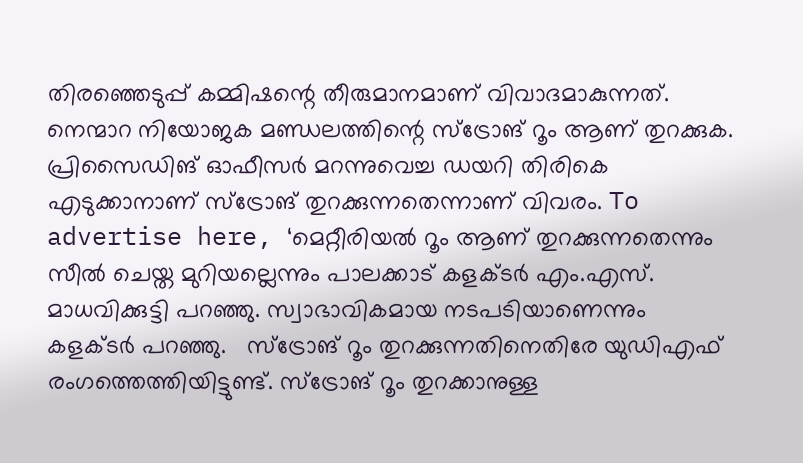തിരഞ്ഞെടുപ്പ് കമ്മിഷന്റെ തീരുമാനമാണ് വിവാദമാകുന്നത്. നെന്മാറ നിയോജക മണ്ഡലത്തിന്റെ സ്ട്രോങ് റൂം ആണ് തുറക്കുക. പ്രിസൈഡിങ് ഓഫീസർ മറന്നുവെച്ച ഡയറി തിരികെ എടുക്കാനാണ് സ്ട്രോങ് തുറക്കുന്നതെന്നാണ് വിവരം. To advertise here, ‘മെറ്റീരിയൽ റൂം ആണ് തുറക്കുന്നതെന്നും സീൽ ചെയ്ത മുറിയല്ലെന്നും പാലക്കാട് കളക്ടർ എം.എസ്. മാധവിക്കുട്ടി പറഞ്ഞു. സ്വാഭാവികമായ നടപടിയാണെന്നും കളക്ടർ പറഞ്ഞു.   സ്ട്രോങ് റൂം തുറക്കുന്നതിനെതിരേ യുഡിഎഫ് രംഗത്തെത്തിയിട്ടുണ്ട്. സ്ട്രോങ് റൂം തുറക്കാനുള്ള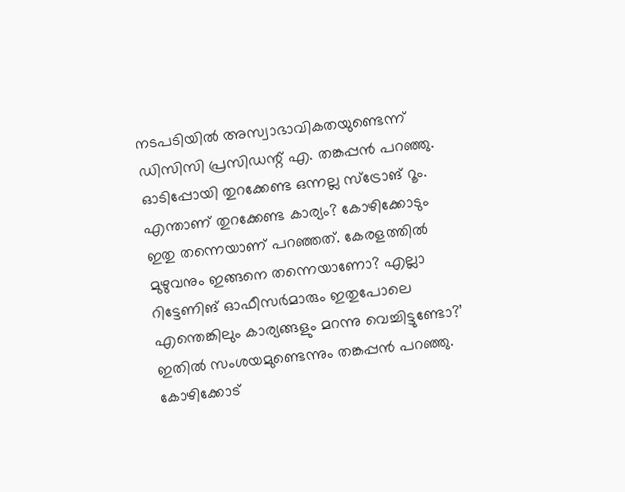നടപടിയിൽ അസ്വാഭാവികതയുണ്ടെന്ന് ഡിസിസി പ്രസിഡന്റ് എ. തങ്കപ്പൻ പറഞ്ഞു. ഓടിപ്പോയി തുറക്കേണ്ട ഒന്നല്ല സ്ട്രോങ് റൂം. എന്താണ് തുറക്കേണ്ട കാര്യം? കോഴിക്കോടും ഇതു തന്നെയാണ് പറഞ്ഞത്. കേരളത്തിൽ മുഴുവനും ഇങ്ങനെ തന്നെയാണോ? എല്ലാ റിട്ടേണിങ് ഓഫീസർമാരും ഇതുപോലെ എന്തെങ്കിലും കാര്യങ്ങളും മറന്നു വെച്ചിട്ടുണ്ടോ?’ ഇതിൽ സംശയമുണ്ടെന്നും തങ്കപ്പൻ പറഞ്ഞു. കോഴിക്കോട്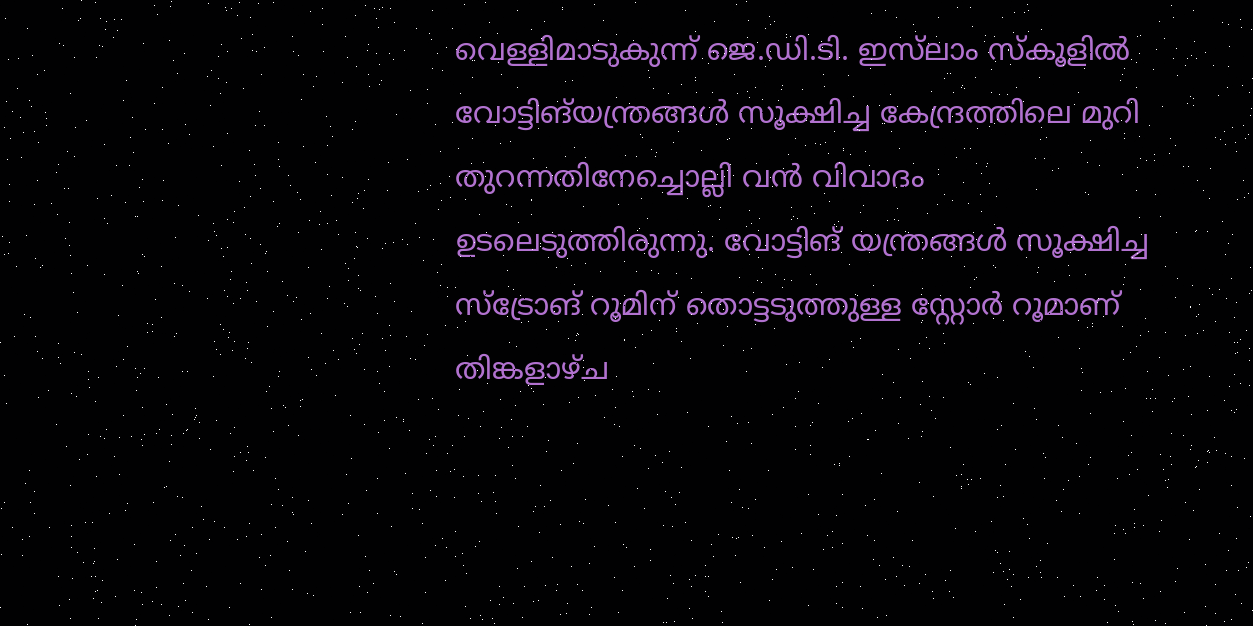വെള്ളിമാടുകുന്ന് ജെ.ഡി.ടി. ഇസ്‌ലാം സ്‌കൂളിൽ വോട്ടിങ്‌യന്ത്രങ്ങൾ സൂക്ഷിച്ച കേന്ദ്രത്തിലെ മുറി തുറന്നതിനേച്ചൊല്ലി വൻ വിവാദം ഉടലെടുത്തിരുന്നു. വോട്ടിങ് യന്ത്രങ്ങൾ സൂക്ഷിച്ച സ്‌ട്രോങ് റൂമിന് തൊട്ടടുത്തുള്ള സ്റ്റോർ റൂമാണ് തിങ്കളാഴ്ച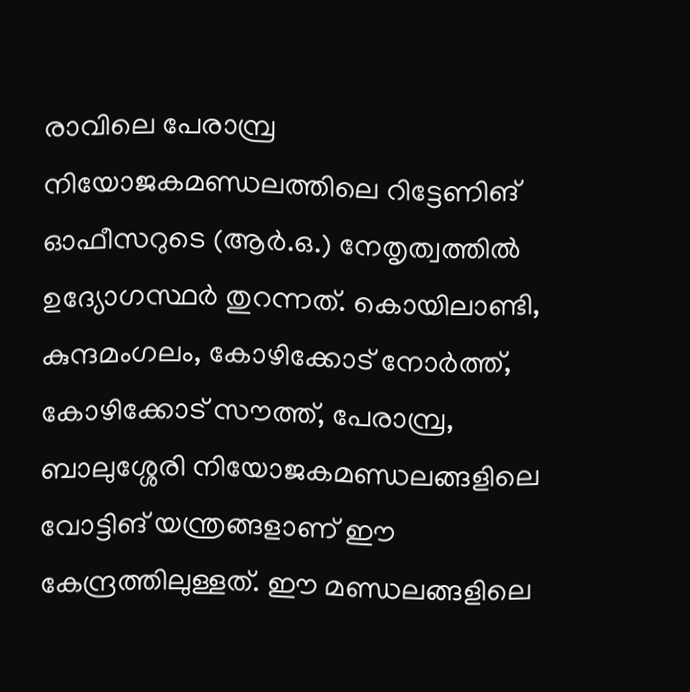രാവിലെ പേരാമ്പ്ര നിയോജകമണ്ഡലത്തിലെ റിട്ടേണിങ് ഓഫീസറുടെ (ആർ.ഒ.) നേതൃത്വത്തിൽ ഉദ്യോഗസ്ഥർ തുറന്നത്. കൊയിലാണ്ടി, കുന്ദമംഗലം, കോഴിക്കോട് നോർത്ത്, കോഴിക്കോട് സൗത്ത്, പേരാമ്പ്ര, ബാലുശ്ശേരി നിയോജകമണ്ഡലങ്ങളിലെ വോട്ടിങ് യന്ത്രങ്ങളാണ് ഈ കേന്ദ്രത്തിലുള്ളത്. ഈ മണ്ഡലങ്ങളിലെ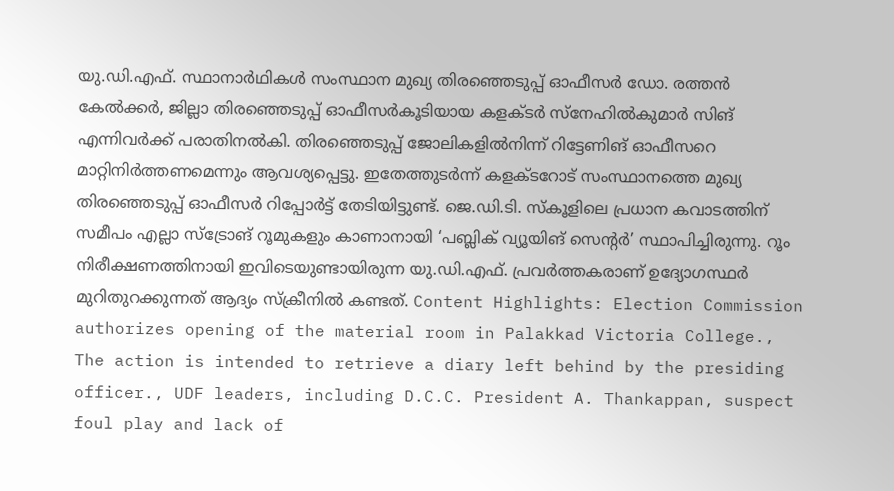യു.ഡി.എഫ്. സ്ഥാനാർഥികൾ സംസ്ഥാന മുഖ്യ തിരഞ്ഞെടുപ്പ് ഓഫീസർ ഡോ. രത്തൻ കേൽക്കർ, ജില്ലാ തിരഞ്ഞെടുപ്പ് ഓഫീസർകൂടിയായ കളക്ടർ സ്നേഹിൽകുമാർ സിങ് എന്നിവർക്ക് പരാതിനൽകി. തിരഞ്ഞെടുപ്പ് ജോലികളിൽനിന്ന് റിട്ടേണിങ് ഓഫീസറെ മാറ്റിനിർത്തണമെന്നും ആവശ്യപ്പെട്ടു. ഇതേത്തുടർന്ന് കളക്ടറോട് സംസ്ഥാനത്തെ മുഖ്യ തിരഞ്ഞെടുപ്പ് ഓഫീസർ റിപ്പോർട്ട് തേടിയിട്ടുണ്ട്. ജെ.ഡി.ടി. സ്കൂളിലെ പ്രധാന കവാടത്തിന് സമീപം എല്ലാ സ്‌ട്രോങ് റൂമുകളും കാണാനായി ‘പബ്ലിക് വ്യൂയിങ് സെന്റർ’ സ്ഥാപിച്ചിരുന്നു. റൂം നിരീക്ഷണത്തിനായി ഇവിടെയുണ്ടായിരുന്ന യു.ഡി.എഫ്. പ്രവർത്തകരാണ് ഉദ്യോഗസ്ഥർ മുറിതുറക്കുന്നത് ആദ്യം സ്‌ക്രീനിൽ കണ്ടത്. Content Highlights: Election Commission authorizes opening of the material room in Palakkad Victoria College., The action is intended to retrieve a diary left behind by the presiding officer., UDF leaders, including D.C.C. President A. Thankappan, suspect foul play and lack of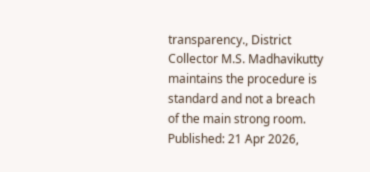transparency., District Collector M.S. Madhavikutty maintains the procedure is standard and not a breach of the main strong room. Published: 21 Apr 2026,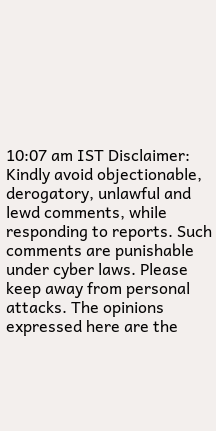10:07 am IST Disclaimer: Kindly avoid objectionable, derogatory, unlawful and lewd comments, while responding to reports. Such comments are punishable under cyber laws. Please keep away from personal attacks. The opinions expressed here are the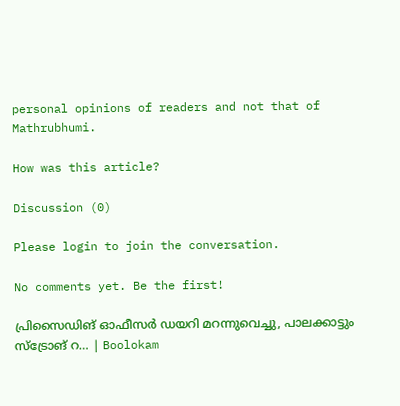personal opinions of readers and not that of Mathrubhumi.

How was this article?

Discussion (0)

Please login to join the conversation.

No comments yet. Be the first!

പ്രിസൈഡിങ് ഓഫീസർ ഡയറി മറന്നുവെച്ചു, പാലക്കാട്ടും സ്ട്രോങ് റ… | Boolokam